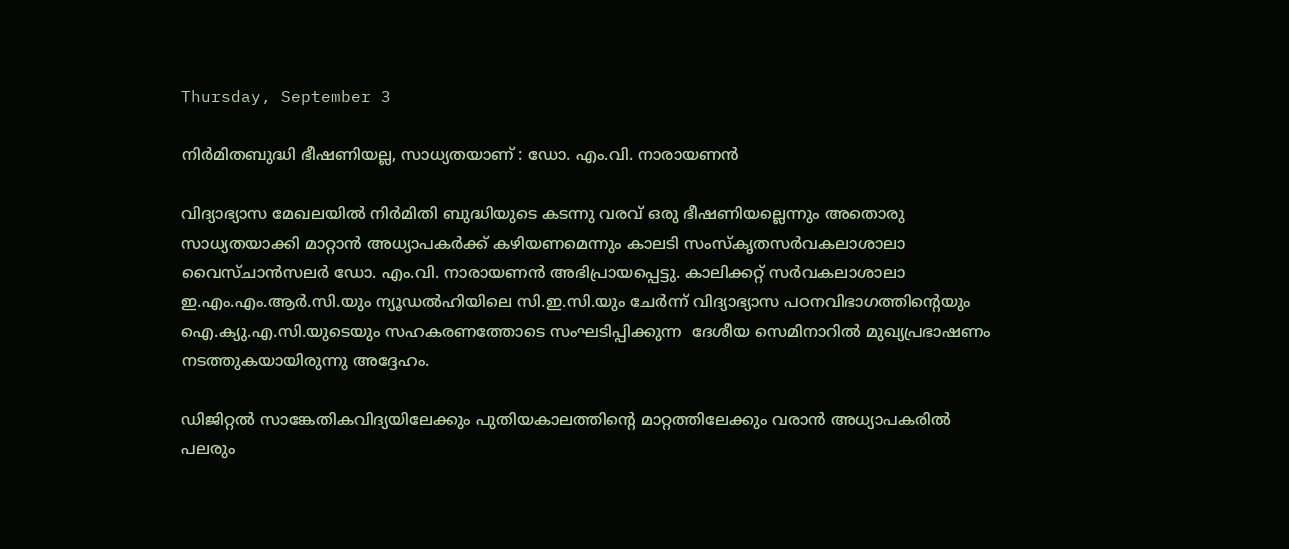Thursday, September 3

നിര്‍മിതബുദ്ധി ഭീഷണിയല്ല, സാധ്യതയാണ് : ഡോ. എം.വി. നാരായണന്‍

വിദ്യാഭ്യാസ മേഖലയില്‍ നിര്‍മിതി ബുദ്ധിയുടെ കടന്നു വരവ് ഒരു ഭീഷണിയല്ലെന്നും അതൊരു സാധ്യതയാക്കി മാറ്റാന്‍ അധ്യാപകര്‍ക്ക് കഴിയണമെന്നും കാലടി സംസ്‌കൃതസര്‍വകലാശാലാ വൈസ്ചാന്‍സലര്‍ ഡോ. എം.വി. നാരായണന്‍ അഭിപ്രായപ്പെട്ടു. കാലിക്കറ്റ് സര്‍വകലാശാലാ ഇ.എം.എം.ആര്‍.സി.യും ന്യൂഡല്‍ഹിയിലെ സി.ഇ.സി.യും ചേര്‍ന്ന് വിദ്യാഭ്യാസ പഠനവിഭാഗത്തിന്റെയും ഐ.ക്യു.എ.സി.യുടെയും സഹകരണത്തോടെ സംഘടിപ്പിക്കുന്ന  ദേശീയ സെമിനാറില്‍ മുഖ്യപ്രഭാഷണം നടത്തുകയായിരുന്നു അദ്ദേഹം.

ഡിജിറ്റല്‍ സാങ്കേതികവിദ്യയിലേക്കും പുതിയകാലത്തിന്റെ മാറ്റത്തിലേക്കും വരാന്‍ അധ്യാപകരില്‍ പലരും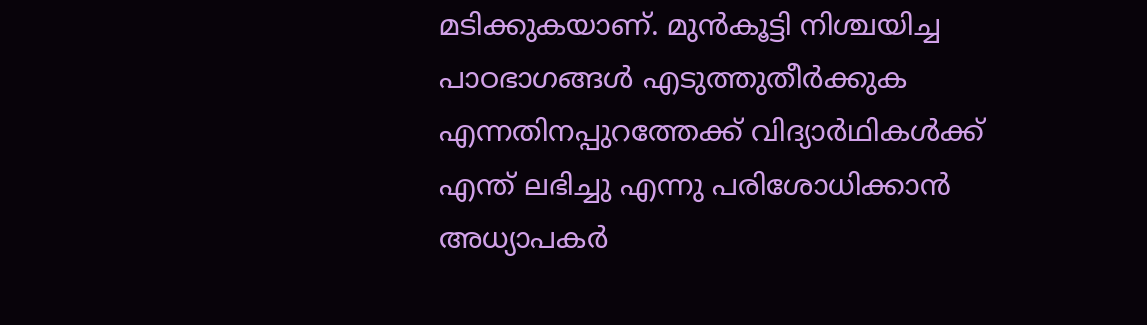മടിക്കുകയാണ്. മുന്‍കൂട്ടി നിശ്ചയിച്ച പാഠഭാഗങ്ങള്‍ എടുത്തുതീര്‍ക്കുക എന്നതിനപ്പുറത്തേക്ക് വിദ്യാര്‍ഥികള്‍ക്ക് എന്ത് ലഭിച്ചു എന്നു പരിശോധിക്കാന്‍ അധ്യാപകര്‍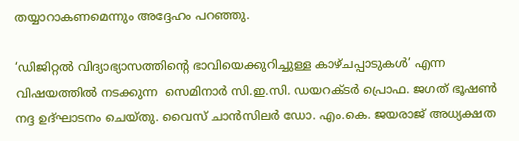തയ്യാറാകണമെന്നും അദ്ദേഹം പറഞ്ഞു.

‘ഡിജിറ്റല്‍ വിദ്യാഭ്യാസത്തിന്റെ ഭാവിയെക്കുറിച്ചുള്ള കാഴ്ചപ്പാടുകള്‍’ എന്ന വിഷയത്തില്‍ നടക്കുന്ന  സെമിനാര്‍ സി.ഇ.സി. ഡയറക്ടര്‍ പ്രൊഫ. ജഗത് ഭൂഷണ്‍ നദ്ദ ഉദ്ഘാടനം ചെയ്തു. വൈസ് ചാന്‍സിലര്‍ ഡോ. എം.കെ. ജയരാജ് അധ്യക്ഷത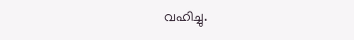വഹിച്ചു.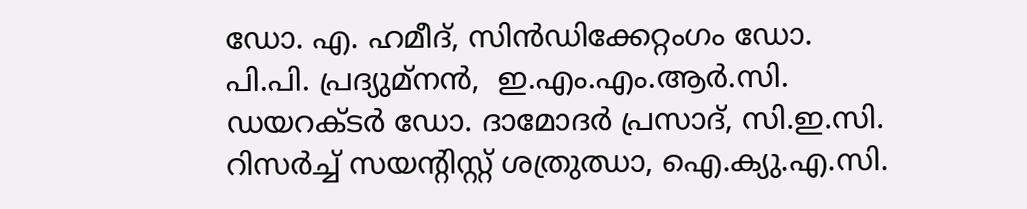ഡോ. എ. ഹമീദ്, സിന്‍ഡിക്കേറ്റംഗം ഡോ. പി.പി. പ്രദ്യുമ്‌നന്‍,  ഇ.എം.എം.ആര്‍.സി. ഡയറക്ടര്‍ ഡോ. ദാമോദര്‍ പ്രസാദ്, സി.ഇ.സി. റിസര്‍ച്ച് സയന്റിസ്റ്റ് ശത്രുഝാ, ഐ.ക്യു.എ.സി.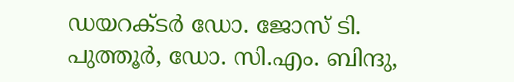ഡയറക്ടര്‍ ഡോ. ജോസ് ടി. പുത്തൂര്‍, ഡോ. സി.എം. ബിന്ദു,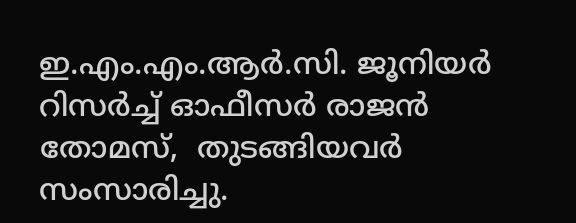ഇ.എം.എം.ആര്‍.സി. ജൂനിയര്‍ റിസര്‍ച്ച് ഓഫീസര്‍ രാജന്‍ തോമസ്,  തുടങ്ങിയവര്‍ സംസാരിച്ചു.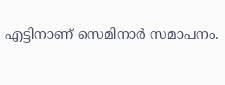എട്ടിനാണ് സെമിനാര്‍ സമാപനം.